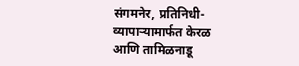संगमनेर, प्रतिनिधी-
व्यापाऱ्यामार्फत केरळ आणि तामिळनाडू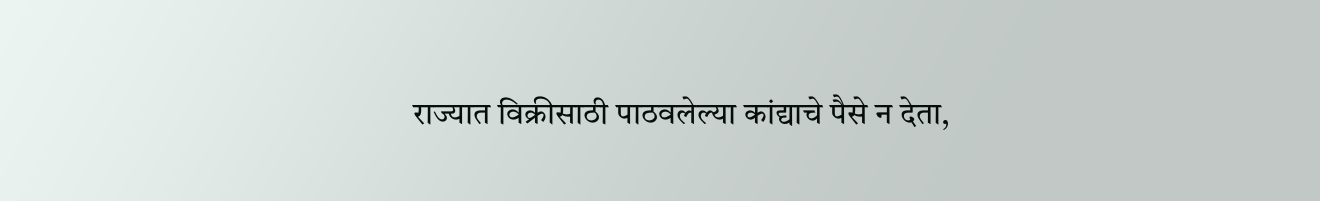राज्यात विक्रीसाठी पाठवलेल्या कांद्याचे पैसे न देता,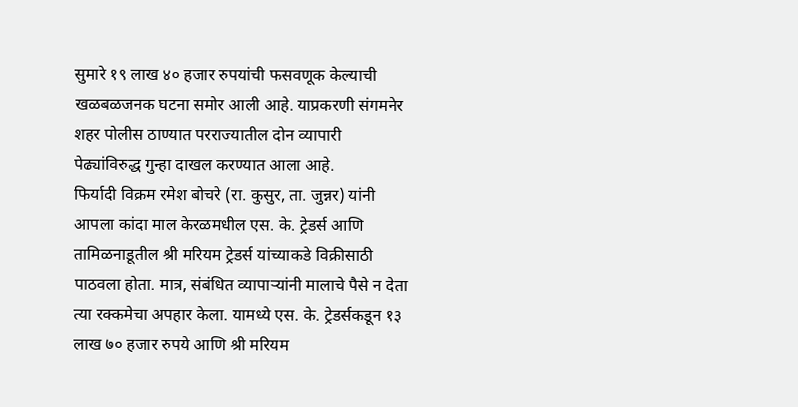सुमारे १९ लाख ४० हजार रुपयांची फसवणूक केल्याची खळबळजनक घटना समोर आली आहे. याप्रकरणी संगमनेर शहर पोलीस ठाण्यात परराज्यातील दोन व्यापारी पेढ्यांविरुद्ध गुन्हा दाखल करण्यात आला आहे.
फिर्यादी विक्रम रमेश बोचरे (रा. कुसुर, ता. जुन्नर) यांनी आपला कांदा माल केरळमधील एस. के. ट्रेडर्स आणि तामिळनाडूतील श्री मरियम ट्रेडर्स यांच्याकडे विक्रीसाठी पाठवला होता. मात्र, संबंधित व्यापाऱ्यांनी मालाचे पैसे न देता त्या रक्कमेचा अपहार केला. यामध्ये एस. के. ट्रेडर्सकडून १३ लाख ७० हजार रुपये आणि श्री मरियम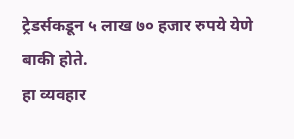ट्रेडर्सकडून ५ लाख ७० हजार रुपये येणे बाकी होते.
हा व्यवहार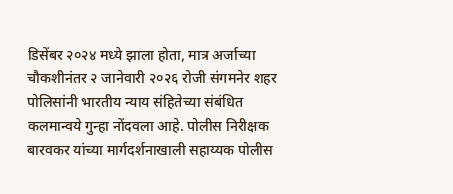डिसेंबर २०२४ मध्ये झाला होता, मात्र अर्जाच्या चौकशीनंतर २ जानेवारी २०२६ रोजी संगमनेर शहर पोलिसांनी भारतीय न्याय संहितेच्या संबंधित कलमान्वये गुन्हा नोंदवला आहे. पोलीस निरीक्षक बारवकर यांच्या मार्गदर्शनाखाली सहाय्यक पोलीस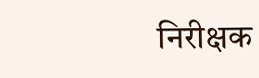निरीक्षक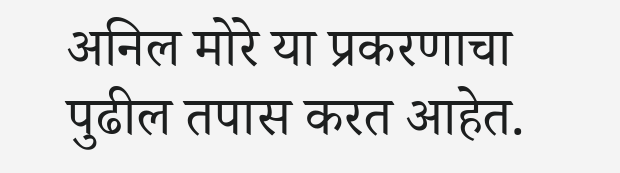अनिल मोरे या प्रकरणाचा पुढील तपास करत आहेत.